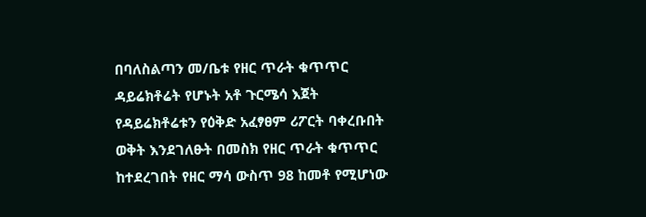በባለስልጣን መ/ቤቱ የዘር ጥራት ቁጥጥር ዳይሬክቶሬት የሆኑት አቶ ጉርሜሳ እጀት የዳይሬክቶሬቱን የዕቅድ አፈፃፀም ሪፖርት ባቀረቡበት ወቅት እንደገለፁት በመስክ የዘር ጥራት ቁጥጥር ከተደረገበት የዘር ማሳ ውስጥ 98 ከመቶ የሚሆነው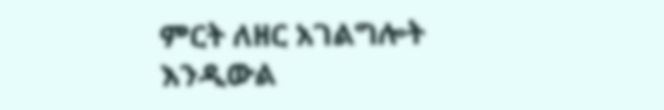ምርት ለዘር አገልግሎት እንዲውል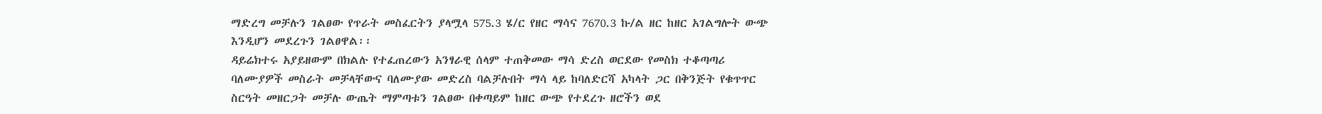ማድረግ መቻሉን ገልፀው የጥራት መስፈርትን ያላሟላ 575.3 ሄ/ር የዘር ማሳና 7670.3 ኩ/ል ዘር ከዘር አገልግሎት ውጭ እንዲሆን መደረጉን ገልፀዋል፡፡
ዳይሬክተሩ አያይዘውም በክልሉ የተፈጠረውን አንፃራዊ ሰላም ተጠቅመው ማሳ ድረስ ወርደው የመስክ ተቆጣጣሪ ባለሙያዎች መስራት መቻላቸውና ባለሙያው መድረስ ባልቻሉበት ማሳ ላይ ከባለድርሻ አካላት ጋር በቅንጅት የቁጥጥር ስርዓት መዘርጋት መቻሉ ውጤት ማምጣቱን ገልፀው በቀጣይም ከዘር ውጭ የተደረጉ ዘሮችን ወደ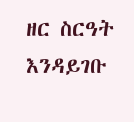ዘር ስርዓት እንዳይገቡ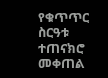የቁጥጥር ስርዓቱ ተጠናክሮ መቀጠል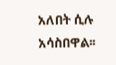አለበት ሲሉ አሳስበዋል፡፡